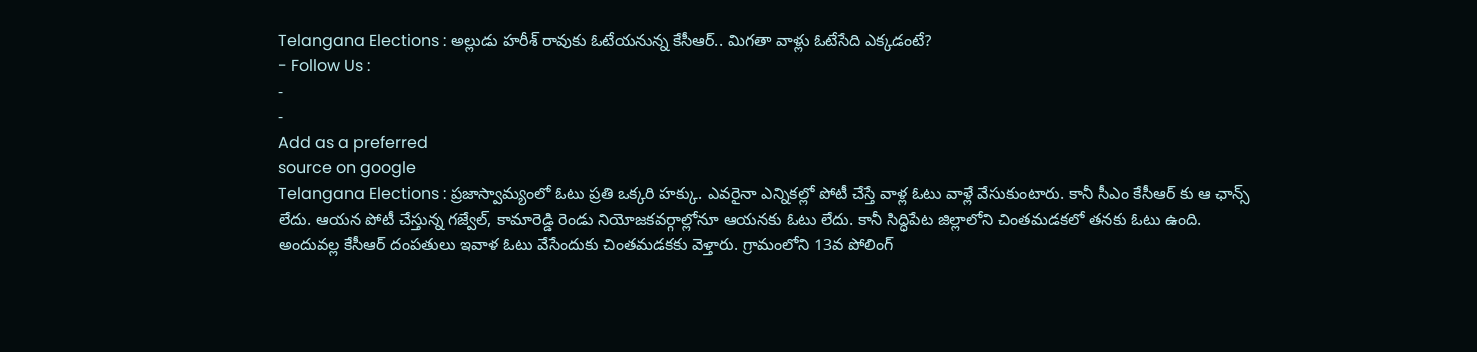Telangana Elections : అల్లుడు హరీశ్ రావుకు ఓటేయనున్న కేసీఆర్.. మిగతా వాళ్లు ఓటేసేది ఎక్కడంటే?
- Follow Us :
-
-
Add as a preferred
source on google
Telangana Elections : ప్రజాస్వామ్యంలో ఓటు ప్రతి ఒక్కరి హక్కు. ఎవరైనా ఎన్నికల్లో పోటీ చేస్తే వాళ్ల ఓటు వాళ్లే వేసుకుంటారు. కానీ సీఎం కేసీఆర్ కు ఆ ఛాన్స్ లేదు. ఆయన పోటీ చేస్తున్న గజ్వేల్, కామారెడ్డి రెండు నియోజకవర్గాల్లోనూ ఆయనకు ఓటు లేదు. కానీ సిద్ధిపేట జిల్లాలోని చింతమడకలో తనకు ఓటు ఉంది. అందువల్ల కేసీఆర్ దంపతులు ఇవాళ ఓటు వేసేందుకు చింతమడకకు వెళ్తారు. గ్రామంలోని 13వ పోలింగ్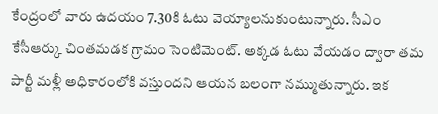కేంద్రంలో వారు ఉదయం 7.30కి ఓటు వెయ్యాలనుకుంటున్నారు. సీఎం కేసీఆర్కు చింతమడక గ్రామం సెంటిమెంట్. అక్కడ ఓటు వేయడం ద్వారా తమ పార్టీ మళ్లీ అధికారంలోకి వస్తుందని ఆయన బలంగా నమ్ముతున్నారు. ఇక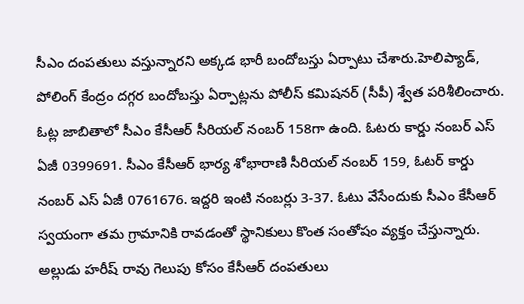సీఎం దంపతులు వస్తున్నారని అక్కడ భారీ బందోబస్తు ఏర్పాటు చేశారు.హెలిప్యాడ్, పోలింగ్ కేంద్రం దగ్గర బందోబస్తు ఏర్పాట్లను పోలీస్ కమిషనర్ (సీపీ) శ్వేత పరిశీలించారు.
ఓట్ల జాబితాలో సీఎం కేసీఆర్ సీరియల్ నంబర్ 158గా ఉంది. ఓటరు కార్డు నంబర్ ఎస్ ఏజీ 0399691. సీఎం కేసీఆర్ భార్య శోభారాణి సీరియల్ నంబర్ 159, ఓటర్ కార్డు నంబర్ ఎస్ ఏజీ 0761676. ఇద్దరి ఇంటి నంబర్లు 3-37. ఓటు వేసేందుకు సీఎం కేసీఆర్ స్వయంగా తమ గ్రామానికి రావడంతో స్థానికులు కొంత సంతోషం వ్యక్తం చేస్తున్నారు. అల్లుడు హరీష్ రావు గెలుపు కోసం కేసీఆర్ దంపతులు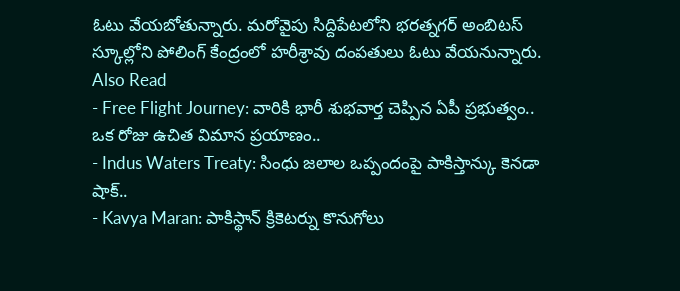ఓటు వేయబోతున్నారు. మరోవైపు సిద్దిపేటలోని భరత్నగర్ అంబిటస్ స్కూల్లోని పోలింగ్ కేంద్రంలో హరీశ్రావు దంపతులు ఓటు వేయనున్నారు.
Also Read
- Free Flight Journey: వారికి భారీ శుభవార్త చెప్పిన ఏపీ ప్రభుత్వం.. ఒక రోజు ఉచిత విమాన ప్రయాణం..
- Indus Waters Treaty: సింధు జలాల ఒప్పందంపై పాకిస్తాన్కు కెనడా షాక్..
- Kavya Maran: పాకిస్థాన్ క్రికెటర్ను కొనుగోలు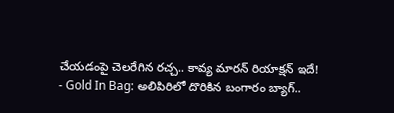చేయడంపై చెలరేగిన రచ్చ.. కావ్య మారన్ రియాక్షన్ ఇదే!
- Gold In Bag: అలిపిరిలో దొరికిన బంగారం బ్యాగ్..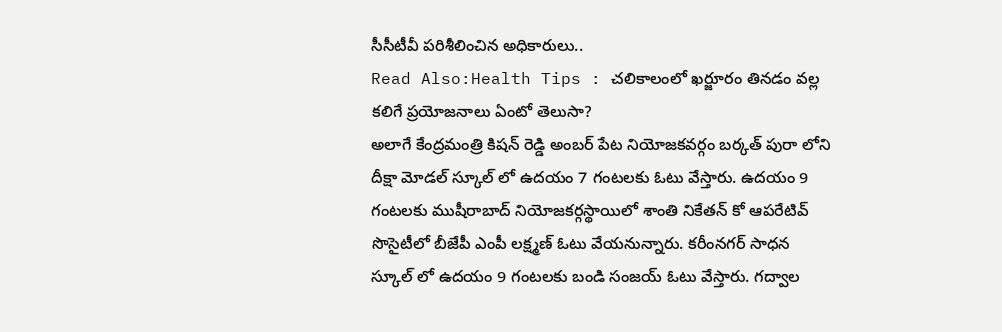సీసీటీవీ పరిశీలించిన అధికారులు..
Read Also:Health Tips : చలికాలంలో ఖర్జూరం తినడం వల్ల కలిగే ప్రయోజనాలు ఏంటో తెలుసా?
అలాగే కేంద్రమంత్రి కిషన్ రెడ్డి అంబర్ పేట నియోజకవర్గం బర్కత్ పురా లోని దీక్షా మోడల్ స్కూల్ లో ఉదయం 7 గంటలకు ఓటు వేస్తారు. ఉదయం 9 గంటలకు ముషీరాబాద్ నియోజకర్గస్థాయిలో శాంతి నికేతన్ కో ఆపరేటివ్ సొసైటీలో బీజేపీ ఎంపీ లక్ష్మణ్ ఓటు వేయనున్నారు. కరీంనగర్ సాధన స్కూల్ లో ఉదయం 9 గంటలకు బండి సంజయ్ ఓటు వేస్తారు. గద్వాల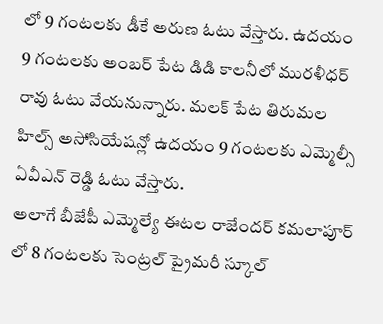లో 9 గంటలకు డీకే అరుణ ఓటు వేస్తారు. ఉదయం 9 గంటలకు అంబర్ పేట డిడి కాలనీలో మురళీధర్ రావు ఓటు వేయనున్నారు. మలక్ పేట తిరుమల హిల్స్ అసోసియేషన్లో ఉదయం 9 గంటలకు ఎమ్మెల్సీ ఏవీఎన్ రెడ్డి ఓటు వేస్తారు.
అలాగే బీజేపీ ఎమ్మెల్యే ఈటల రాజేందర్ కమలాపూర్ లో 8 గంటలకు సెంట్రల్ ప్రైమరీ స్కూల్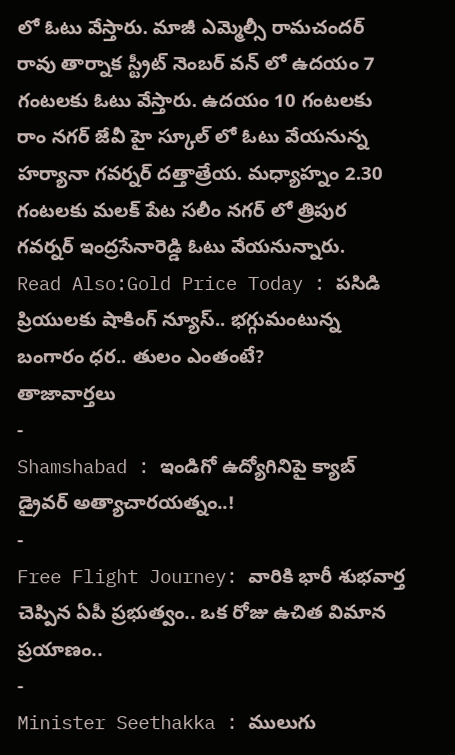లో ఓటు వేస్తారు. మాజీ ఎమ్మెల్సీ రామచందర్ రావు తార్నాక స్ట్రీట్ నెంబర్ వన్ లో ఉదయం 7 గంటలకు ఓటు వేస్తారు. ఉదయం 10 గంటలకు రాం నగర్ జేవీ హై స్కూల్ లో ఓటు వేయనున్న హర్యానా గవర్నర్ దత్తాత్రేయ. మధ్యాహ్నం 2.30 గంటలకు మలక్ పేట సలీం నగర్ లో త్రిపుర గవర్నర్ ఇంద్రసేనారెడ్డి ఓటు వేయనున్నారు.
Read Also:Gold Price Today : పసిడి ప్రియులకు షాకింగ్ న్యూస్.. భగ్గుమంటున్న బంగారం ధర.. తులం ఎంతంటే?
తాజావార్తలు
-
Shamshabad : ఇండిగో ఉద్యోగినిపై క్యాబ్ డ్రైవర్ అత్యాచారయత్నం..!
-
Free Flight Journey: వారికి భారీ శుభవార్త చెప్పిన ఏపీ ప్రభుత్వం.. ఒక రోజు ఉచిత విమాన ప్రయాణం..
-
Minister Seethakka : ములుగు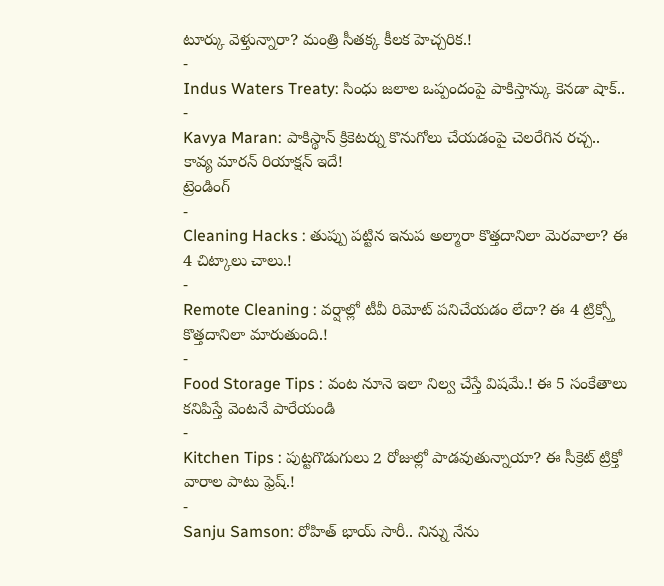టూర్కు వెళ్తున్నారా? మంత్రి సీతక్క కీలక హెచ్చరిక.!
-
Indus Waters Treaty: సింధు జలాల ఒప్పందంపై పాకిస్తాన్కు కెనడా షాక్..
-
Kavya Maran: పాకిస్థాన్ క్రికెటర్ను కొనుగోలు చేయడంపై చెలరేగిన రచ్చ.. కావ్య మారన్ రియాక్షన్ ఇదే!
ట్రెండింగ్
-
Cleaning Hacks : తుప్పు పట్టిన ఇనుప అల్మారా కొత్తదానిలా మెరవాలా? ఈ 4 చిట్కాలు చాలు.!
-
Remote Cleaning : వర్షాల్లో టీవీ రిమోట్ పనిచేయడం లేదా? ఈ 4 ట్రిక్స్తో కొత్తదానిలా మారుతుంది.!
-
Food Storage Tips : వంట నూనె ఇలా నిల్వ చేస్తే విషమే.! ఈ 5 సంకేతాలు కనిపిస్తే వెంటనే పారేయండి
-
Kitchen Tips : పుట్టగొడుగులు 2 రోజుల్లో పాడవుతున్నాయా? ఈ సీక్రెట్ ట్రిక్తో వారాల పాటు ఫ్రెష్.!
-
Sanju Samson: రోహిత్ భాయ్ సారీ.. నిన్ను నేను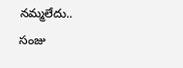నమ్మలేదు.. సంజు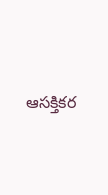ఆసక్తికర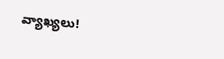వ్యాఖ్యలు!